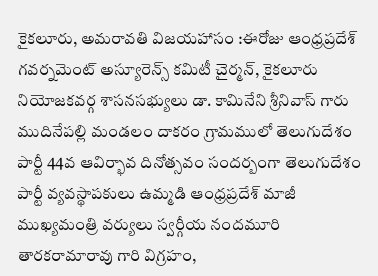కైకలూరు, అమరావతి విజయహాసం :ఈరోజు ఆంధ్రప్రదేశ్ గవర్నమెంట్ అస్యూరెన్స్ కమిటీ చైర్మన్, కైకలూరు నియోజకవర్గ శాసనసభ్యులు డా. కామినేని శ్రీనివాస్ గారు ముదినేపల్లి మండలం దాకరం గ్రామములో తెలుగుదేశం పార్టీ 44వ ఆవిర్భావ దినోత్సవం సందర్బంగా తెలుగుదేశం పార్టీ వ్యవస్థాపకులు ఉమ్మడి ఆంధ్రప్రదేశ్ మాజీ ముఖ్యమంత్రి వర్యులు స్వర్గీయ నందమూరి తారకరామారావు గారి విగ్రహం,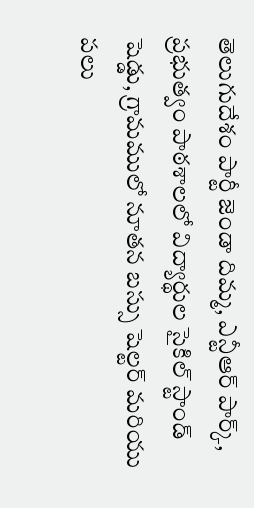తెలుగుదేశం పార్టీ జెండా దిమ్మ, ఎన్టీఆర్ పార్క్, ప్రభుత్వం పాఠశాలలో విద్యార్థుల సైకిల్ స్టాండ్ షెడ్డు, గ్రామములో నూతన బస్సు షెల్టర్ మరియు పలు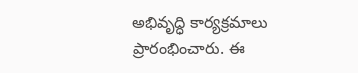అభివృద్ధి కార్యక్రమాలు ప్రారంభించారు. ఈ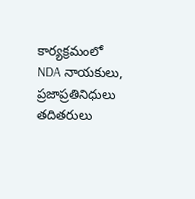కార్యక్రమంలో NDA నాయకులు, ప్రజాప్రతినిధులు తదితరులు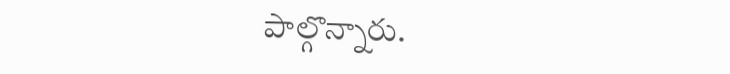పాల్గొన్నారు.